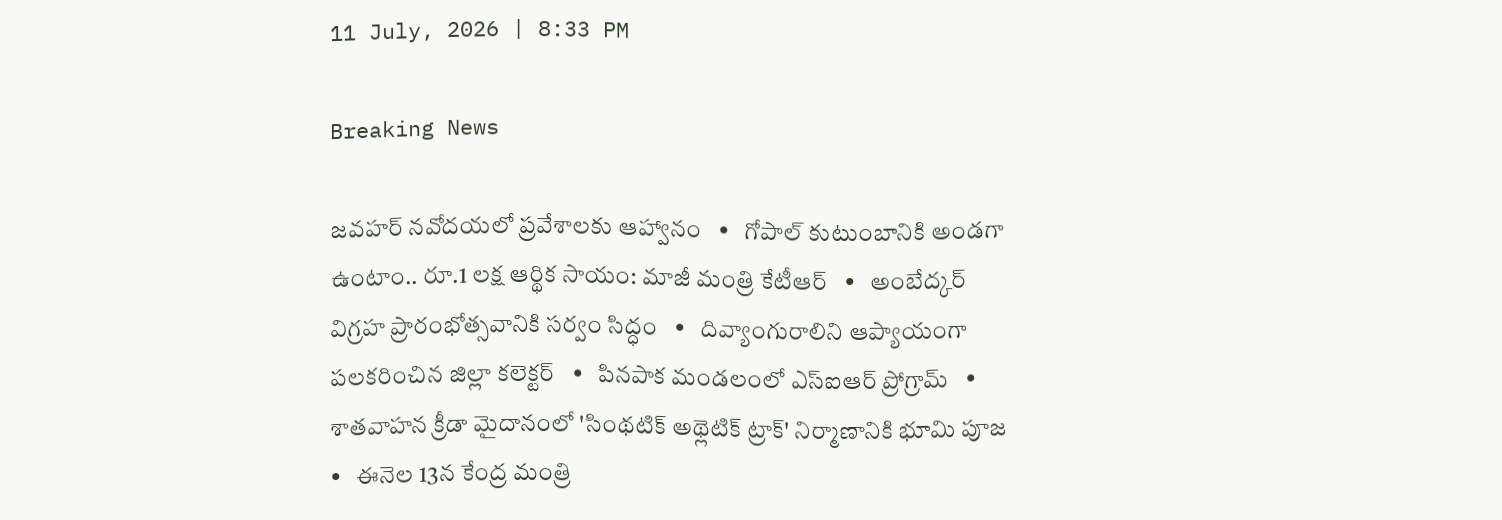11 July, 2026 | 8:33 PM

Breaking News

జవహర్ నవోదయలో ప్రవేశాలకు ఆహ్వానం   •   గోపాల్ కుటుంబానికి అండగా ఉంటాం.. రూ.1 లక్ష ఆర్థిక సాయం: మాజీ మంత్రి కేటీఆర్   •   అంబేద్కర్ విగ్రహ ప్రారంభోత్సవానికి సర్వం సిద్ధం   •   దివ్యాంగురాలిని ఆప్యాయంగా పలకరించిన జిల్లా కలెక్టర్   •   పినపాక మండలంలో ఎస్ఐఆర్ ప్రోగ్రామ్   •   శాతవాహన క్రీడా మైదానంలో 'సింథటిక్ అథ్లెటిక్ ట్రాక్' నిర్మాణానికి భూమి పూజ   •   ఈనెల 13న కేంద్ర మంత్రి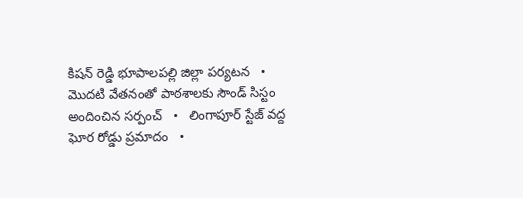కిషన్ రెడ్డి భూపాలపల్లి జిల్లా పర్యటన   •   మొదటి వేతనంతో పాఠశాలకు సౌండ్ సిస్టం అందించిన సర్పంచ్   •   లింగాపూర్ స్టేజ్ వద్ద ఘోర రోడ్డు ప్రమాదం   •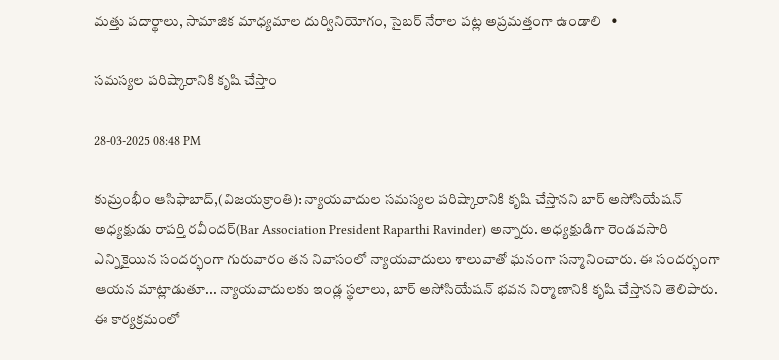మత్తు పదార్థాలు, సామాజిక మాధ్యమాల దుర్వినియోగం, సైబర్ నేరాల పట్ల అప్రమత్తంగా ఉండాలి   •

సమస్యల పరిష్కారానికి కృషి చేస్తాం

28-03-2025 08:48 PM

కుమ్రంభీం ఆసిఫాబాద్,(విజయక్రాంతి): న్యాయవాదుల సమస్యల పరిష్కారానికి కృషి చేస్తానని బార్ అసోసియేషన్ అధ్యక్షుడు రాపర్తి రవీందర్(Bar Association President Raparthi Ravinder) అన్నారు. అధ్యక్షుడిగా రెండవసారి ఎన్నికైయిన సందర్భంగా గురువారం తన నివాసంలో న్యాయవాదులు శాలువాతో ఘనంగా సన్మానించారు. ఈ సందర్భంగా ఆయన మాట్లాడుతూ... న్యాయవాదులకు ఇండ్ల స్థలాలు, బార్ అసోసియేషన్ భవన నిర్మాణానికి కృషి చేస్తానని తెలిపారు. ఈ కార్యక్రమంలో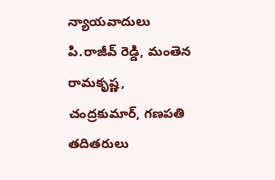న్యాయవాదులు పి.రాజీవ్ రెడ్డి, మంతెన రామకృష్ణ, చంద్రకుమార్, గణపతి తదితరులు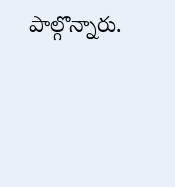పాల్గొన్నారు.